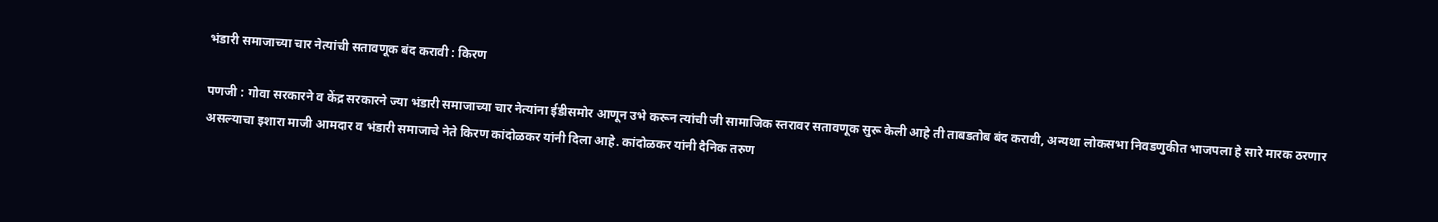भंडारी समाजाच्या चार नेत्यांची सतावणूक बंद करावी : किरण

पणजी : गोवा सरकारने व केंद्र सरकारने ज्या भंडारी समाजाच्या चार नेत्यांना ईडीसमोर आणून उभे करून त्यांची जी सामाजिक स्तरावर सतावणूक सुरू केली आहे ती ताबडतोब बंद करावी, अन्यथा लोकसभा निवडणुकीत भाजपला हे सारे मारक ठरणार असल्याचा इशारा माजी आमदार व भंडारी समाजाचे नेते किरण कांदोळकर यांनी दिला आहे. कांदोळकर यांनी दैनिक तरुण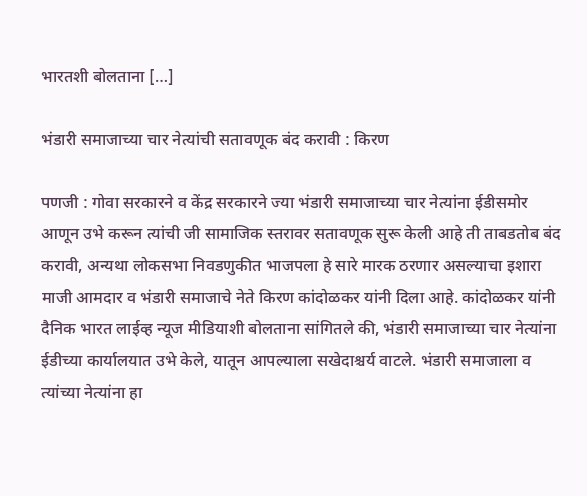भारतशी बोलताना […]

भंडारी समाजाच्या चार नेत्यांची सतावणूक बंद करावी : किरण

पणजी : गोवा सरकारने व केंद्र सरकारने ज्या भंडारी समाजाच्या चार नेत्यांना ईडीसमोर आणून उभे करून त्यांची जी सामाजिक स्तरावर सतावणूक सुरू केली आहे ती ताबडतोब बंद करावी, अन्यथा लोकसभा निवडणुकीत भाजपला हे सारे मारक ठरणार असल्याचा इशारा माजी आमदार व भंडारी समाजाचे नेते किरण कांदोळकर यांनी दिला आहे. कांदोळकर यांनी दैनिक भारत लाईव्ह न्यूज मीडियाशी बोलताना सांगितले की, भंडारी समाजाच्या चार नेत्यांना ईडीच्या कार्यालयात उभे केले, यातून आपल्याला सखेदाश्चर्य वाटले. भंडारी समाजाला व त्यांच्या नेत्यांना हा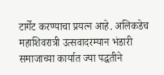टार्गेट करण्याचा प्रयत्न आहे. अलिकडेच महाशिवरात्री उत्सवादरम्यान भंडारी समाजाच्या कार्यात ज्या पद्धतीने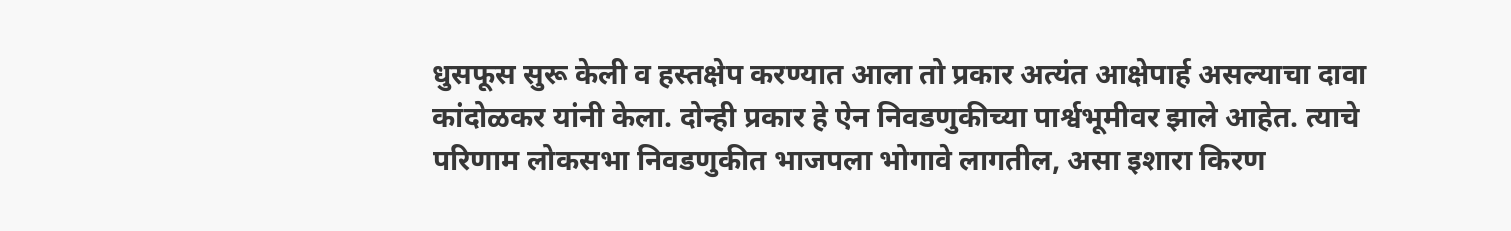धुसफूस सुरू केली व हस्तक्षेप करण्यात आला तो प्रकार अत्यंत आक्षेपार्ह असल्याचा दावा कांदोळकर यांनी केला. दोन्ही प्रकार हे ऐन निवडणुकीच्या पार्श्वभूमीवर झाले आहेत. त्याचे परिणाम लोकसभा निवडणुकीत भाजपला भोगावे लागतील, असा इशारा किरण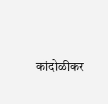कांदोळीकर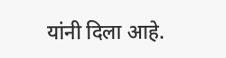यांनी दिला आहे.